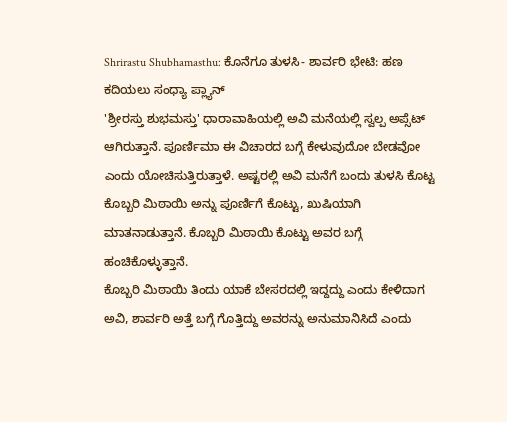Shrirastu Shubhamasthu: ಕೊನೆಗೂ ತುಳಸಿ- ಶಾರ್ವರಿ ಭೇಟಿ: ಹಣ ಕದಿಯಲು ಸಂಧ್ಯಾ ಪ್ಲ್ಯಾನ್
'ಶ್ರೀರಸ್ತು ಶುಭಮಸ್ತು' ಧಾರಾವಾಹಿಯಲ್ಲಿ ಅವಿ ಮನೆಯಲ್ಲಿ ಸ್ವಲ್ಪ ಅಪ್ಸೆಟ್ ಆಗಿರುತ್ತಾನೆ. ಪೂರ್ಣಿಮಾ ಈ ವಿಚಾರದ ಬಗ್ಗೆ ಕೇಳುವುದೋ ಬೇಡವೋ ಎಂದು ಯೋಚಿಸುತ್ತಿರುತ್ತಾಳೆ. ಅಷ್ಟರಲ್ಲಿ ಅವಿ ಮನೆಗೆ ಬಂದು ತುಳಸಿ ಕೊಟ್ಟ ಕೊಬ್ಬರಿ ಮಿಠಾಯಿ ಅನ್ನು ಪೂರ್ಣಿಗೆ ಕೊಟ್ಟು, ಖುಷಿಯಾಗಿ ಮಾತನಾಡುತ್ತಾನೆ. ಕೊಬ್ಬರಿ ಮಿಠಾಯಿ ಕೊಟ್ಟು ಅವರ ಬಗ್ಗೆ ಹಂಚಿಕೊಳ್ಳುತ್ತಾನೆ.
ಕೊಬ್ಬರಿ ಮಿಠಾಯಿ ತಿಂದು ಯಾಕೆ ಬೇಸರದಲ್ಲಿ ಇದ್ದದ್ದು ಎಂದು ಕೇಳಿದಾಗ ಅವಿ, ಶಾರ್ವರಿ ಅತ್ತೆ ಬಗ್ಗೆ ಗೊತ್ತಿದ್ದು ಅವರನ್ನು ಅನುಮಾನಿಸಿದೆ ಎಂದು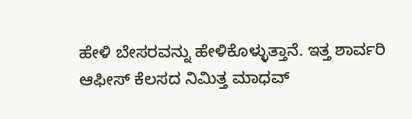ಹೇಳಿ ಬೇಸರವನ್ನು ಹೇಳಿಕೊಳ್ಳುತ್ತಾನೆ. ಇತ್ತ ಶಾರ್ವರಿ ಆಫೀಸ್ ಕೆಲಸದ ನಿಮಿತ್ತ ಮಾಧವ್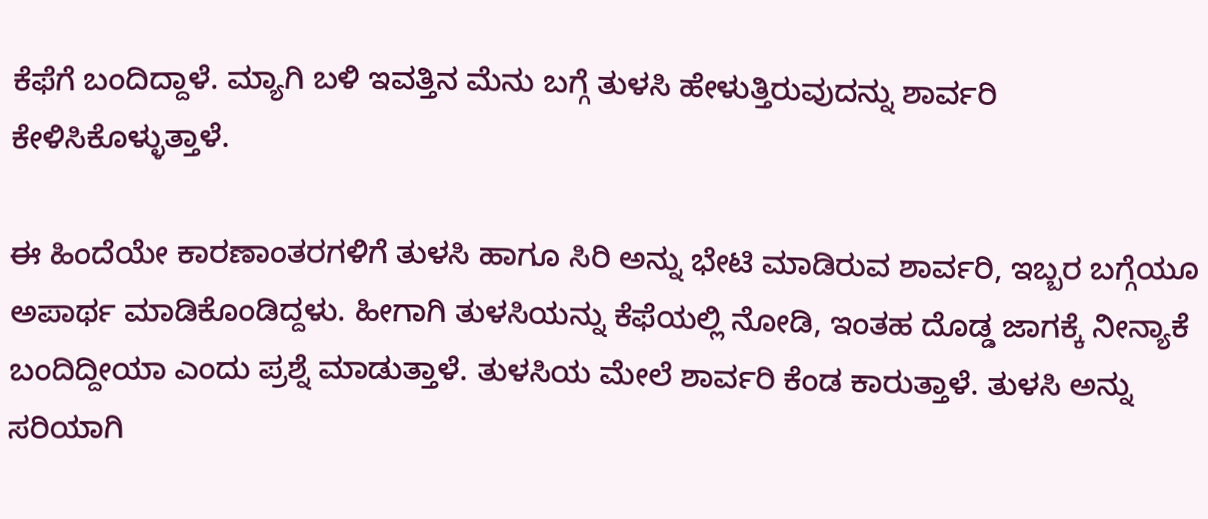ಕೆಫೆಗೆ ಬಂದಿದ್ದಾಳೆ. ಮ್ಯಾಗಿ ಬಳಿ ಇವತ್ತಿನ ಮೆನು ಬಗ್ಗೆ ತುಳಸಿ ಹೇಳುತ್ತಿರುವುದನ್ನು ಶಾರ್ವರಿ ಕೇಳಿಸಿಕೊಳ್ಳುತ್ತಾಳೆ.

ಈ ಹಿಂದೆಯೇ ಕಾರಣಾಂತರಗಳಿಗೆ ತುಳಸಿ ಹಾಗೂ ಸಿರಿ ಅನ್ನು ಭೇಟಿ ಮಾಡಿರುವ ಶಾರ್ವರಿ, ಇಬ್ಬರ ಬಗ್ಗೆಯೂ ಅಪಾರ್ಥ ಮಾಡಿಕೊಂಡಿದ್ದಳು. ಹೀಗಾಗಿ ತುಳಸಿಯನ್ನು ಕೆಫೆಯಲ್ಲಿ ನೋಡಿ, ಇಂತಹ ದೊಡ್ಡ ಜಾಗಕ್ಕೆ ನೀನ್ಯಾಕೆ ಬಂದಿದ್ದೀಯಾ ಎಂದು ಪ್ರಶ್ನೆ ಮಾಡುತ್ತಾಳೆ. ತುಳಸಿಯ ಮೇಲೆ ಶಾರ್ವರಿ ಕೆಂಡ ಕಾರುತ್ತಾಳೆ. ತುಳಸಿ ಅನ್ನು ಸರಿಯಾಗಿ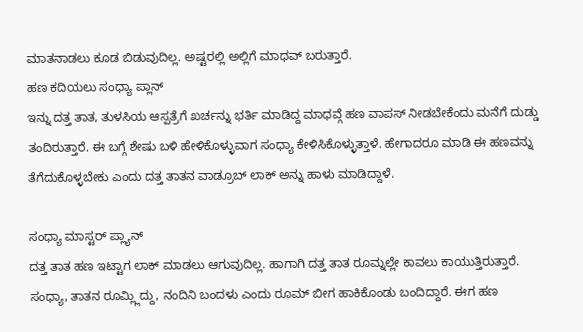ಮಾತನಾಡಲು ಕೂಡ ಬಿಡುವುದಿಲ್ಲ. ಅಷ್ಟರಲ್ಲಿ ಅಲ್ಲಿಗೆ ಮಾಧವ್ ಬರುತ್ತಾರೆ.
ಹಣ ಕದಿಯಲು ಸಂಧ್ಯಾ ಪ್ಲಾನ್
ಇನ್ನು ದತ್ತ ತಾತ, ತುಳಸಿಯ ಆಸ್ಪತ್ರೆಗೆ ಖರ್ಚನ್ನು ಭರ್ತಿ ಮಾಡಿದ್ದ ಮಾಧವ್ಗೆ ಹಣ ವಾಪಸ್ ನೀಡಬೇಕೆಂದು ಮನೆಗೆ ದುಡ್ಡು ತಂದಿರುತ್ತಾರೆ. ಈ ಬಗ್ಗೆ ಶೇಷು ಬಳಿ ಹೇಳಿಕೊಳ್ಳುವಾಗ ಸಂಧ್ಯಾ ಕೇಳಿಸಿಕೊಳ್ಳುತ್ತಾಳೆ. ಹೇಗಾದರೂ ಮಾಡಿ ಈ ಹಣವನ್ನು ತೆಗೆದುಕೊಳ್ಳಬೇಕು ಎಂದು ದತ್ತ ತಾತನ ವಾಡ್ರೂಬ್ ಲಾಕ್ ಅನ್ನು ಹಾಳು ಮಾಡಿದ್ದಾಳೆ.

ಸಂಧ್ಯಾ ಮಾಸ್ಟರ್ ಪ್ಲ್ಯಾನ್
ದತ್ತ ತಾತ ಹಣ ಇಟ್ಟಾಗ ಲಾಕ್ ಮಾಡಲು ಆಗುವುದಿಲ್ಲ. ಹಾಗಾಗಿ ದತ್ತ ತಾತ ರೂಮ್ನಲ್ಲೇ ಕಾವಲು ಕಾಯುತ್ತಿರುತ್ತಾರೆ. ಸಂಧ್ಯಾ, ತಾತನ ರೂಮ್ಲ್ಲಿದ್ದು, ನಂದಿನಿ ಬಂದಳು ಎಂದು ರೂಮ್ ಬೀಗ ಹಾಕಿಕೊಂಡು ಬಂದಿದ್ದಾರೆ. ಈಗ ಹಣ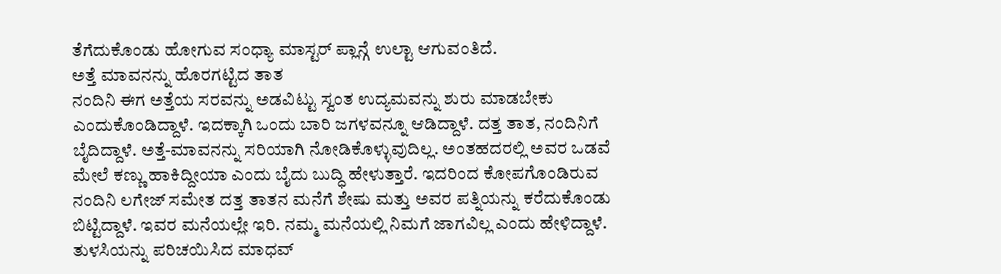ತೆಗೆದುಕೊಂಡು ಹೋಗುವ ಸಂಧ್ಯಾ ಮಾಸ್ಟರ್ ಪ್ಲಾನ್ಗೆ ಉಲ್ಟಾ ಆಗುವಂತಿದೆ.
ಅತ್ತೆ ಮಾವನನ್ನು ಹೊರಗಟ್ಟಿದ ತಾತ
ನಂದಿನಿ ಈಗ ಅತ್ತೆಯ ಸರವನ್ನು ಅಡವಿಟ್ಟು ಸ್ವಂತ ಉದ್ಯಮವನ್ನು ಶುರು ಮಾಡಬೇಕು ಎಂದುಕೊಂಡಿದ್ದಾಳೆ. ಇದಕ್ಕಾಗಿ ಒಂದು ಬಾರಿ ಜಗಳವನ್ನೂ ಆಡಿದ್ದಾಳೆ. ದತ್ತ ತಾತ, ನಂದಿನಿಗೆ ಬೈದಿದ್ದಾಳೆ. ಅತ್ತೆ-ಮಾವನನ್ನು ಸರಿಯಾಗಿ ನೋಡಿಕೊಳ್ಳುವುದಿಲ್ಲ. ಅಂತಹದರಲ್ಲಿ ಅವರ ಒಡವೆ ಮೇಲೆ ಕಣ್ಣು ಹಾಕಿದ್ದೀಯಾ ಎಂದು ಬೈದು ಬುದ್ಧಿ ಹೇಳುತ್ತಾರೆ. ಇದರಿಂದ ಕೋಪಗೊಂಡಿರುವ ನಂದಿನಿ ಲಗೇಜ್ ಸಮೇತ ದತ್ತ ತಾತನ ಮನೆಗೆ ಶೇಷು ಮತ್ತು ಅವರ ಪತ್ನಿಯನ್ನು ಕರೆದುಕೊಂಡು ಬಿಟ್ಟಿದ್ದಾಳೆ. ಇವರ ಮನೆಯಲ್ಲೇ ಇರಿ. ನಮ್ಮ ಮನೆಯಲ್ಲಿ ನಿಮಗೆ ಜಾಗವಿಲ್ಲ ಎಂದು ಹೇಳಿದ್ದಾಳೆ.
ತುಳಸಿಯನ್ನು ಪರಿಚಯಿಸಿದ ಮಾಧವ್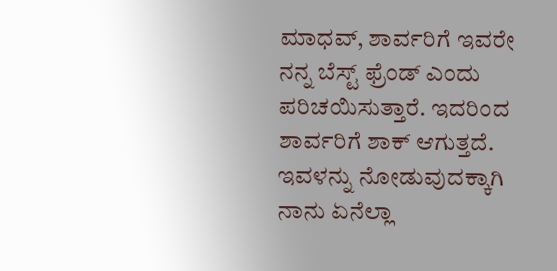ಮಾಧವ್, ಶಾರ್ವರಿಗೆ ಇವರೇ ನನ್ನ ಬೆಸ್ಟ್ ಫ್ರೆಂಡ್ ಎಂದು ಪರಿಚಯಿಸುತ್ತಾರೆ. ಇದರಿಂದ ಶಾರ್ವರಿಗೆ ಶಾಕ್ ಆಗುತ್ತದೆ. ಇವಳನ್ನು ನೋಡುವುದಕ್ಕಾಗಿ ನಾನು ಏನೆಲ್ಲಾ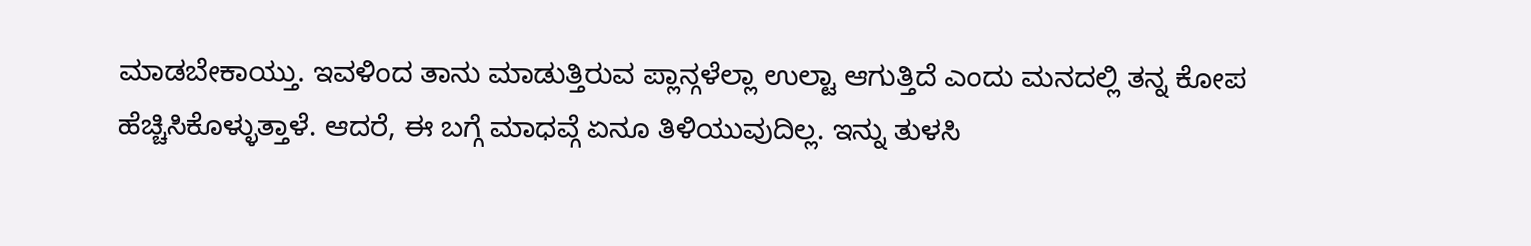ಮಾಡಬೇಕಾಯ್ತು. ಇವಳಿಂದ ತಾನು ಮಾಡುತ್ತಿರುವ ಪ್ಲಾನ್ಗಳೆಲ್ಲಾ ಉಲ್ಟಾ ಆಗುತ್ತಿದೆ ಎಂದು ಮನದಲ್ಲಿ ತನ್ನ ಕೋಪ ಹೆಚ್ಚಿಸಿಕೊಳ್ಳುತ್ತಾಳೆ. ಆದರೆ, ಈ ಬಗ್ಗೆ ಮಾಧವ್ಗೆ ಏನೂ ತಿಳಿಯುವುದಿಲ್ಲ. ಇನ್ನು ತುಳಸಿ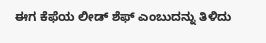ಈಗ ಕೆಫೆಯ ಲೀಡ್ ಶೆಫ್ ಎಂಬುದನ್ನು ತಿಳಿದು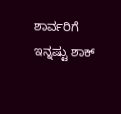ಶಾರ್ವರಿಗೆ ಇನ್ನಷ್ಟು ಶಾಕ್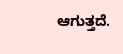ಆಗುತ್ತದೆ.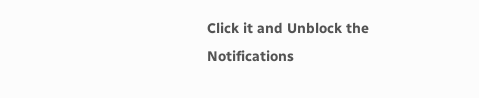Click it and Unblock the Notifications